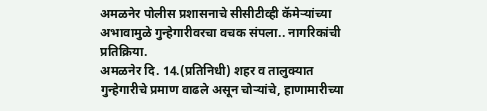अमळनेर पोलीस प्रशासनाचे सीसीटीव्ही कॅमेऱ्यांच्या अभावामुळे गुन्हेगारीवरचा वचक संपला.. नागरिकांची प्रतिक्रिया.
अमळनेर दि. 14.(प्रतिनिधी) शहर व तालुक्यात गुन्हेगारीचे प्रमाण वाढले असून चोऱ्यांचे, हाणामारीच्या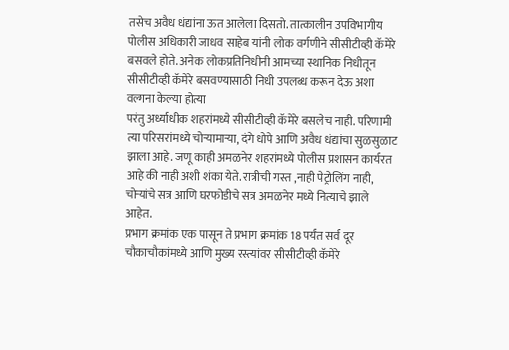तसेच अवैध धंद्यांना ऊत आलेला दिसतो. तात्कालीन उपविभागीय पोलीस अधिकारी जाधव साहेब यांनी लोक वर्गणीने सीसीटीव्ही कॅमेरे बसवले होते. अनेक लोकप्रतिनिधीनी आमच्या स्थानिक निधीतून सीसीटीव्ही कॅमेरे बसवण्यासाठी निधी उपलब्ध करून देऊ अशा वल्गना केल्या होत्या
परंतु अर्ध्याधीक शहरांमध्ये सीसीटीव्ही कॅमेरे बसलेच नाही. परिणामी त्या परिसरांमध्ये चोऱ्यामाऱ्या, दंगे धोपे आणि अवैध धंद्यांचा सुळसुळाट झाला आहे. जणू काही अमळनेर शहरांमध्ये पोलीस प्रशासन कार्यरत आहे की नाही अशी शंका येते. रात्रीची गस्त ,नाही पेट्रोलिंग नाही, चोऱ्यांचे सत्र आणि घरफोडीचे सत्र अमळनेर मध्ये नित्याचे झाले आहेत.
प्रभाग क्रमांक एक पासून ते प्रभाग क्रमांक 18 पर्यंत सर्व दूर चौकाचौकांमध्ये आणि मुख्य रस्त्यांवर सीसीटीव्ही कॅमेरे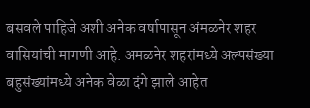बसवले पाहिजे अशी अनेक वर्षापासून अंमळनेर शहर वासियांची मागणी आहे. अमळनेर शहरांमध्ये अल्पसंख्या बहुसंख्यांमध्ये अनेक वेळा दंगे झाले आहेत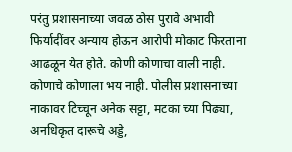परंतु प्रशासनाच्या जवळ ठोस पुरावे अभावी फिर्यादींवर अन्याय होऊन आरोपी मोकाट फिरताना आढळून येत होते. कोणी कोणाचा वाली नाही. कोणाचे कोणाला भय नाही. पोलीस प्रशासनाच्या नाकावर टिच्चून अनेक सट्टा, मटका च्या पिढ्या, अनधिकृत दारूचे अड्डे,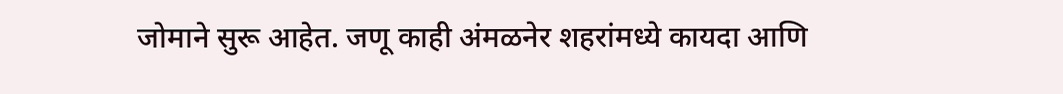जोमाने सुरू आहेत. जणू काही अंमळनेर शहरांमध्ये कायदा आणि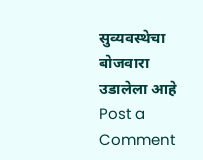सुव्यवस्थेचा बोजवारा उडालेला आहे
Post a Comment